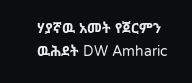ሃያኛዉ አመት የጀርምን ዉሕደት DW Amharic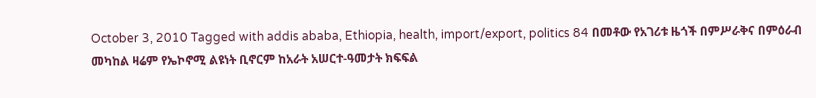October 3, 2010 Tagged with addis ababa, Ethiopia, health, import/export, politics 84 በመቶው የአገሪቱ ዜጎች በምሥራቅና በምዕራብ መካከል ዛሬም የኤኮኖሚ ልዩነት ቢኖርም ከአራት አሠርተ-ዓመታት ክፍፍል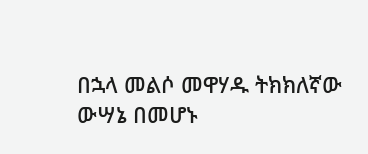በኋላ መልሶ መዋሃዱ ትክክለኛው ውሣኔ በመሆኑ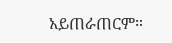አይጠራጠርም።